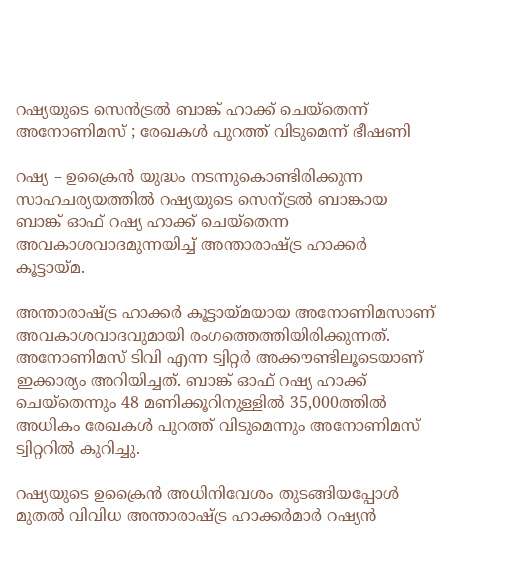റഷ്യയുടെ സെന്‍ട്രല്‍ ബാങ്ക് ഹാക്ക് ചെയ്‌തെന്ന് അനോണിമസ് ; രേഖകള്‍ പുറത്ത് വിടുമെന്ന് ഭീഷണി

റഷ്യ – ഉക്രൈന്‍ യുദ്ധം നടന്നുകൊണ്ടിരിക്കുന്ന സാഹചര്യയത്തില്‍ റഷ്യയുടെ സെന്ട്രല്‍ ബാങ്കായ ബാങ്ക് ഓഫ് റഷ്യ ഹാക്ക് ചെയ്‌തെന്ന അവകാശവാദമുന്നയിച്ച് അന്താരാഷ്ട്ര ഹാക്കര്‍ കൂട്ടായ്മ.

അന്താരാഷ്ട്ര ഹാക്കര്‍ കൂട്ടായ്മയായ അനോണിമസാണ് അവകാശവാദവുമായി രംഗത്തെത്തിയിരിക്കുന്നത്. അനോണിമസ് ടിവി എന്ന ട്വിറ്റര്‍ അക്കൗണ്ടിലൂടെയാണ് ഇക്കാര്യം അറിയിച്ചത്. ബാങ്ക് ഓഫ് റഷ്യ ഹാക്ക് ചെയ്‌തെന്നും 48 മണിക്കൂറിനുള്ളില്‍ 35,000ത്തില്‍ അധികം രേഖകള്‍ പുറത്ത് വിടുമെന്നും അനോണിമസ് ട്വിറ്ററില്‍ കുറിച്ചു.

റഷ്യയുടെ ഉക്രൈന്‍ അധിനിവേശം തുടങ്ങിയപ്പോള്‍ മുതല്‍ വിവിധ അന്താരാഷ്ട്ര ഹാക്കര്‍മാര്‍ റഷ്യന്‍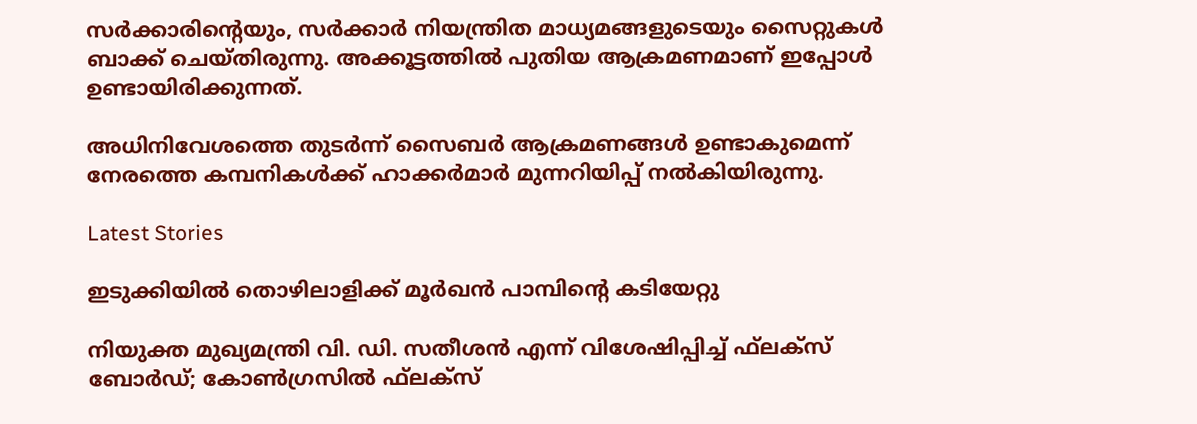സര്‍ക്കാരിന്റെയും, സര്‍ക്കാര്‍ നിയന്ത്രിത മാധ്യമങ്ങളുടെയും സൈറ്റുകള്‍ ബാക്ക് ചെയ്തിരുന്നു. അക്കൂട്ടത്തില്‍ പുതിയ ആക്രമണമാണ് ഇപ്പോള്‍ ഉണ്ടായിരിക്കുന്നത്.

അധിനിവേശത്തെ തുടര്‍ന്ന് സൈബര്‍ ആക്രമണങ്ങള്‍ ഉണ്ടാകുമെന്ന് നേരത്തെ കമ്പനികള്‍ക്ക് ഹാക്കര്‍മാര്‍ മുന്നറിയിപ്പ് നല്‍കിയിരുന്നു.

Latest Stories

ഇടുക്കിയിൽ തൊഴിലാളിക്ക് മൂർഖൻ പാമ്പിന്റെ കടിയേറ്റു

നിയുക്ത മുഖ്യമന്ത്രി വി. ഡി. സതീശന്‍ എന്ന് വിശേഷിപ്പിച്ച് ഫ്‌ലക്‌സ് ബോര്‍ഡ്; കോണ്‍ഗ്രസില്‍ ഫ്‌ലക്‌സ്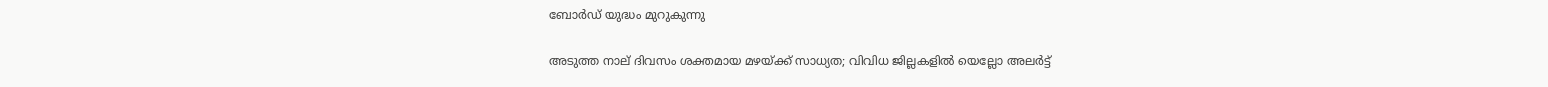ബോര്‍ഡ് യുദ്ധം മുറുകുന്നു

അടുത്ത നാല് ദിവസം ശക്തമായ മഴയ്ക്ക് സാധ്യത; വിവിധ ജില്ലകളില്‍ യെല്ലോ അലര്‍ട്ട്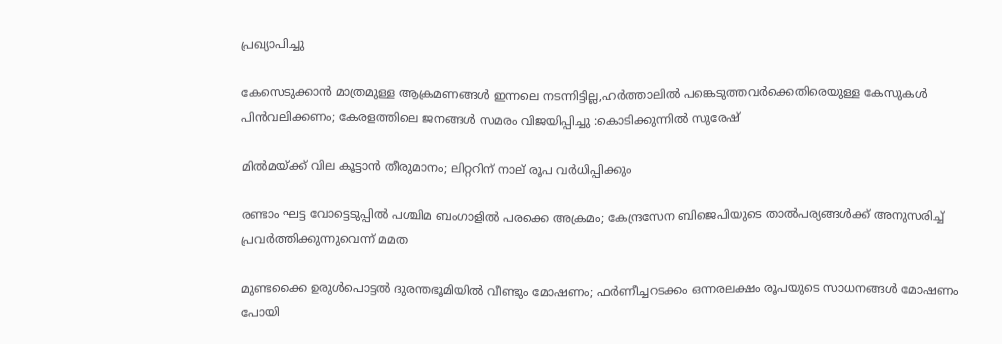പ്രഖ്യാപിച്ചു

കേസെടുക്കാൻ മാത്രമുള്ള ആക്രമണങ്ങൾ ഇന്നലെ നടന്നിട്ടില്ല,ഹർത്താലിൽ പങ്കെടുത്തവർക്കെതിരെയുള്ള കേസുകൾ പിൻവലിക്കണം; കേരളത്തിലെ ജനങ്ങൾ സമരം വിജയിപ്പിച്ചു :കൊടിക്കുന്നിൽ സുരേഷ്

മില്‍മയ്ക്ക് വില കൂട്ടാന്‍ തീരുമാനം; ലിറ്ററിന് നാല് രൂപ വര്‍ധിപ്പിക്കും

രണ്ടാം ഘട്ട വോട്ടെടുപ്പില്‍ പശ്ചിമ ബംഗാളില്‍ പരക്കെ അക്രമം; കേന്ദ്രസേന ബിജെപിയുടെ താല്‍പര്യങ്ങള്‍ക്ക് അനുസരിച്ച് പ്രവര്‍ത്തിക്കുന്നുവെന്ന് മമത

മുണ്ടക്കൈ ഉരുൾപൊട്ടൽ ദുരന്തഭൂമിയിൽ വീണ്ടും മോഷണം; ഫർണീച്ചറടക്കം ഒന്നരലക്ഷം രൂപയുടെ സാധനങ്ങൾ മോഷണം പോയി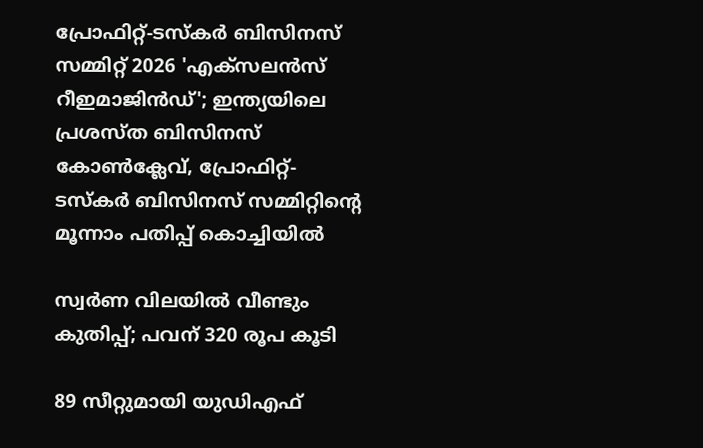പ്രോഫിറ്റ്-ടസ്‌കര്‍ ബിസിനസ് സമ്മിറ്റ് 2026 'എക്സലന്‍സ് റീഇമാജിന്‍ഡ്'; ഇന്ത്യയിലെ പ്രശസ്ത ബിസിനസ് കോണ്‍ക്ലേവ്, പ്രോഫിറ്റ്-ടസ്‌കര്‍ ബിസിനസ് സമ്മിറ്റിന്റെ മൂന്നാം പതിപ്പ് കൊച്ചിയില്‍

സ്വര്‍ണ വിലയില്‍ വീണ്ടും കുതിപ്പ്; പവന് 320 രൂപ കൂടി

89 സീറ്റുമായി യുഡിഎഫ്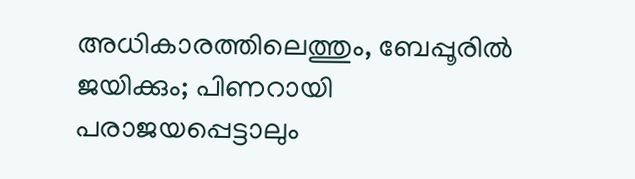അധികാരത്തിലെത്തും, ബേപ്പൂരിൽ ജയിക്കും; പിണറായി പരാജയപ്പെട്ടാലും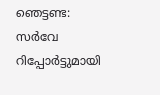ഞെട്ടണ്ട: സർവേ റിപ്പോർട്ടുമായി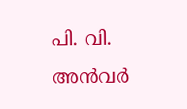പി. വി. അൻവർ